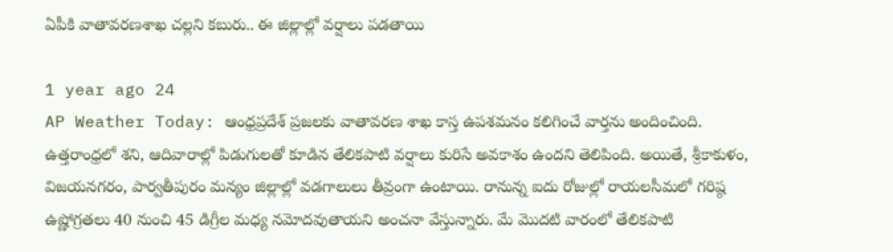ఏపీకి వాతావరణశాఖ చల్లని కబురు.. ఈ జిల్లాల్లో వర్షాలు పడతాయి

1 year ago 24
AP Weather Today: ఆంధ్రప్రదేశ్‌ ప్రజలకు వాతావరణ శాఖ కాస్త ఉపశమనం కలిగించే వార్తను అందించింది. ఉత్తరాంధ్రలో శని, ఆదివారాల్లో పిడుగులతో కూడిన తేలికపాటి వర్షాలు కురిసే అవకాశం ఉందని తెలిపింది. అయితే, శ్రీకాకుళం, విజయనగరం, పార్వతీపురం మన్యం జిల్లాల్లో వడగాలులు తీవ్రంగా ఉంటాయి. రానున్న ఐదు రోజుల్లో రాయలసీమలో గరిష్ఠ ఉష్ణోగ్రతలు 40 నుంచి 45 డిగ్రీల మధ్య నమోదవుతాయని అంచనా వేస్తున్నారు. మే మొదటి వారంలో తేలికపాటి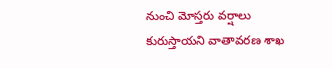నుంచి మోస్తరు వర్షాలు కురుస్తాయని వాతావరణ శాఖ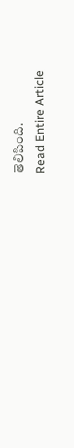తెలిపింది.
Read Entire Article